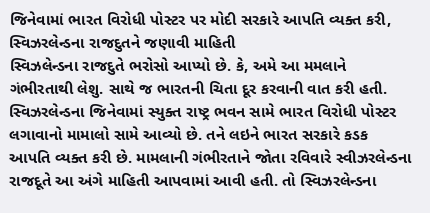જિનેવામાં ભારત વિરોધી પોસ્ટર પર મોદી સરકારે આપતિ વ્યક્ત કરી, સ્વિઝરલેન્ડના રાજદુતને જણાવી માહિતી
સ્વિઝલેન્ડના રાજદુતે ભરોસો આપ્યો છે. કે, અમે આ મમલાને ગંભીરતાથી લેશુ. સાથે જ ભારતની ચિતા દૂર કરવાની વાત કરી હતી.
સ્વિઝરલેન્ડના જિનેવામાં સ્યુક્ત રાષ્ટ્ર ભવન સામે ભારત વિરોધી પોસ્ટર લગાવાનો મામાલો સામે આવ્યો છે. તને લઇને ભારત સરકારે કડક આપતિ વ્યક્ત કરી છે. મામલાની ગંભીરતાને જોતા રવિવારે સ્વીઝરલેન્ડના રાજદૂતે આ અંગે માહિતી આપવામાં આવી હતી. તો સ્વિઝરલેન્ડના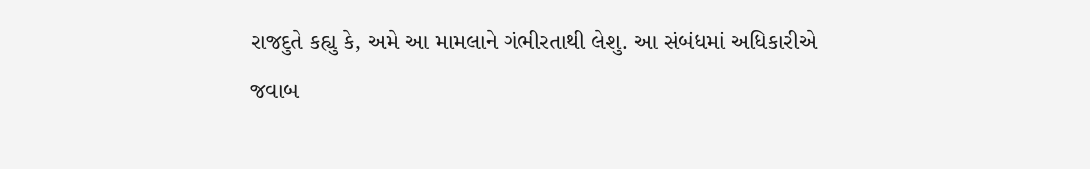રાજદુતે કહ્યુ કે, અમે આ મામલાને ગંભીરતાથી લેશુ. આ સંબંધમાં અધિકારીએ જવાબ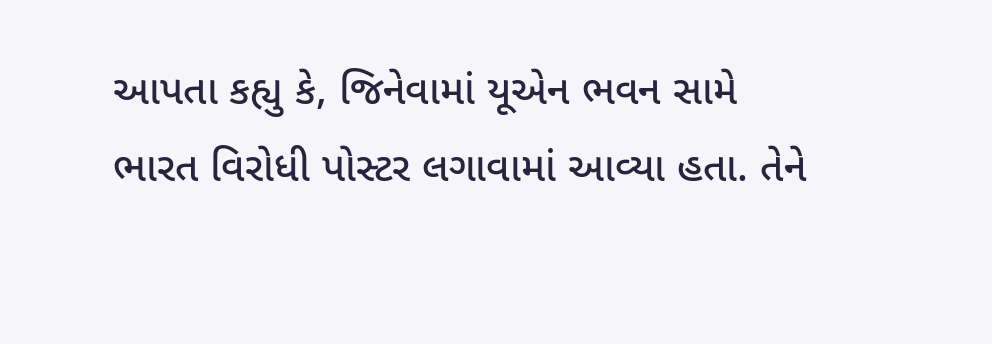આપતા કહ્યુ કે, જિનેવામાં યૂએન ભવન સામે ભારત વિરોધી પોસ્ટર લગાવામાં આવ્યા હતા. તેને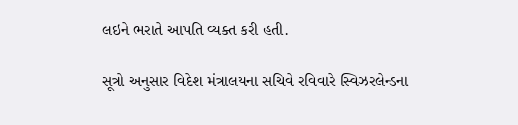લઇને ભરાતે આપતિ વ્યક્ત કરી હતી.

સૂત્રો અનુસાર વિદેશ મંત્રાલયના સચિવે રવિવારે સ્વિઝરલેન્ડના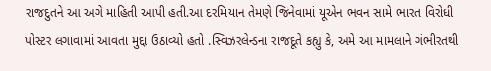રાજદુતને આ અગે માહિતી આપી હતી.આ દરમિયાન તેમણે જિનેવામાં યૂએન ભવન સામે ભારત વિરોધી પોસ્ટર લગાવામાં આવતા મુદ્દા ઉઠાવ્યો હતો .સ્વિઝરલેન્ડના રાજદૂતે કહ્યુ કે, અમે આ મામલાને ગંભીરતથી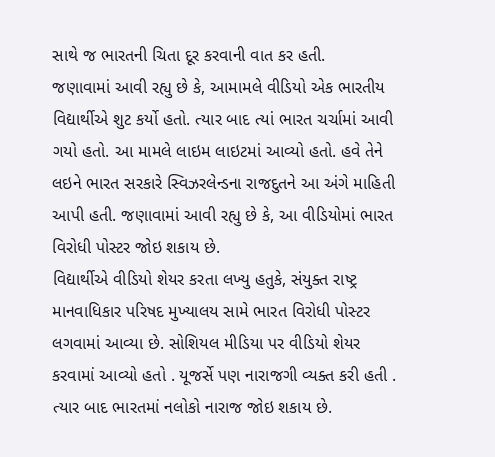સાથે જ ભારતની ચિતા દૂર કરવાની વાત કર હતી.
જણાવામાં આવી રહ્યુ છે કે, આમામલે વીડિયો એક ભારતીય વિદ્યાર્થીએ શુટ કર્યો હતો. ત્યાર બાદ ત્યાં ભારત ચર્ચામાં આવી ગયો હતો. આ મામલે લાઇમ લાઇટમાં આવ્યો હતો. હવે તેને લઇને ભારત સરકારે સ્વિઝરલેન્ડના રાજદુતને આ અંગે માહિતી આપી હતી. જણાવામાં આવી રહ્યુ છે કે, આ વીડિયોમાં ભારત વિરોધી પોસ્ટર જોઇ શકાય છે.
વિદ્યાર્થીએ વીડિયો શેયર કરતા લખ્યુ હતુકે, સંયુક્ત રાષ્ટ્ર માનવાધિકાર પરિષદ મુખ્યાલય સામે ભારત વિરોધી પોસ્ટર લગવામાં આવ્યા છે. સોશિયલ મીડિયા પર વીડિયો શેયર કરવામાં આવ્યો હતો . યૂજર્સે પણ નારાજગી વ્યક્ત કરી હતી . ત્યાર બાદ ભારતમાં નલોકો નારાજ જોઇ શકાય છે.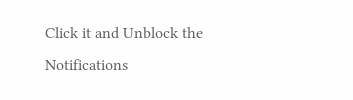Click it and Unblock the Notifications